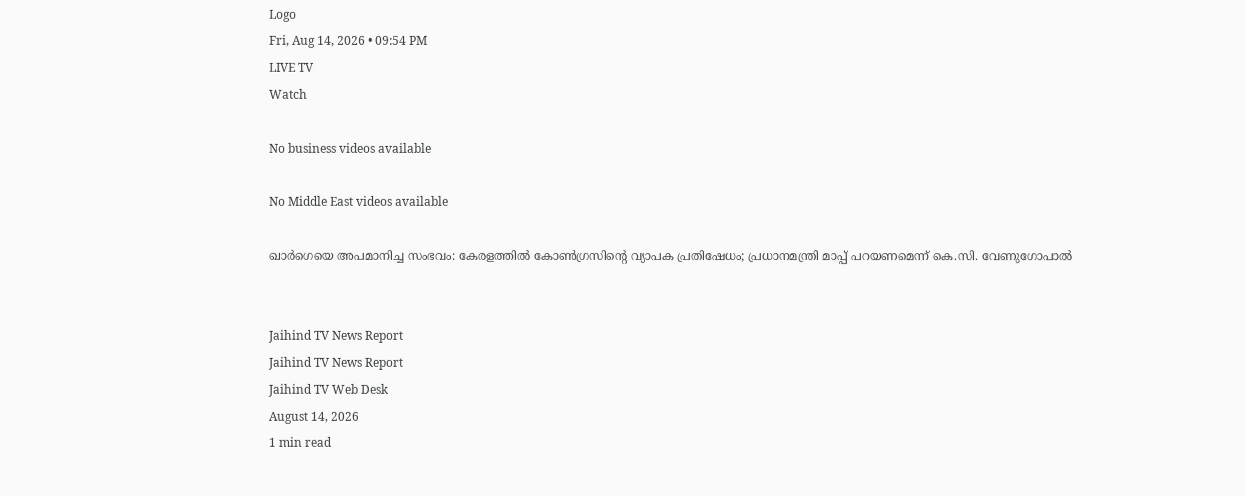Logo
Fri, Aug 14, 2026 • 09:54 PM
LIVE TV
Watch

No business videos available

No Middle East videos available

ഖാര്‍ഗെയെ അപമാനിച്ച സംഭവം: കേരളത്തില്‍ കോണ്‍ഗ്രസിന്റെ വ്യാപക പ്രതിഷേധം; പ്രധാനമന്ത്രി മാപ്പ് പറയണമെന്ന് കെ.സി. വേണുഗോപാൽ


Jaihind TV News Report
Jaihind TV News Report
Jaihind TV Web Desk
August 14, 2026
1 min read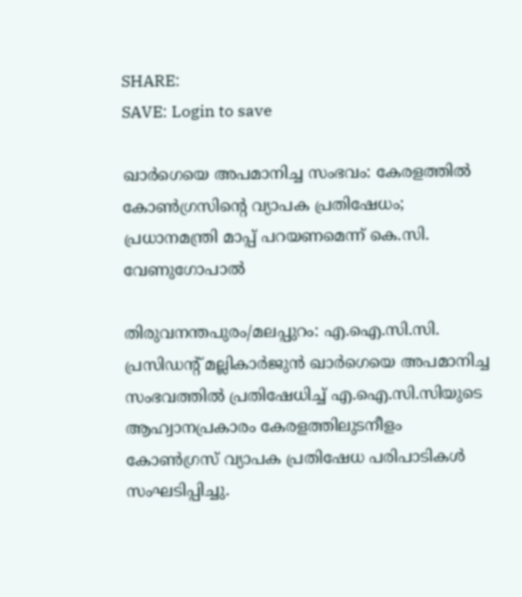SHARE:
SAVE: Login to save

ഖാര്‍ഗെയെ അപമാനിച്ച സംഭവം: കേരളത്തില്‍ കോണ്‍ഗ്രസിന്റെ വ്യാപക പ്രതിഷേധം; പ്രധാനമന്ത്രി മാപ്പ് പറയണമെന്ന് കെ.സി. വേണുഗോപാൽ

തിരുവനന്തപുരം/മലപ്പുറം: എ.ഐ.സി.സി. പ്രസിഡന്റ് മല്ലികാര്‍ജുന്‍ ഖാര്‍ഗെയെ അപമാനിച്ച സംഭവത്തില്‍ പ്രതിഷേധിച്ച് എ.ഐ.സി.സിയുടെ ആഹ്വാനപ്രകാരം കേരളത്തിലുടനീളം കോണ്‍ഗ്രസ് വ്യാപക പ്രതിഷേധ പരിപാടികള്‍ സംഘടിപ്പിച്ചു.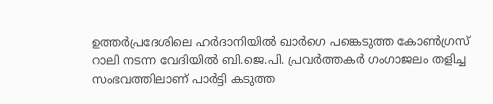ഉത്തര്‍പ്രദേശിലെ ഹര്‍ദാനിയില്‍ ഖാര്‍ഗെ പങ്കെടുത്ത കോണ്‍ഗ്രസ് റാലി നടന്ന വേദിയില്‍ ബി.ജെ.പി. പ്രവര്‍ത്തകര്‍ ഗംഗാജലം തളിച്ച സംഭവത്തിലാണ് പാര്‍ട്ടി കടുത്ത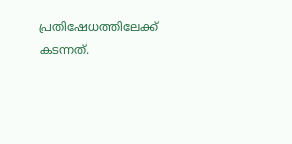പ്രതിഷേധത്തിലേക്ക് കടന്നത്.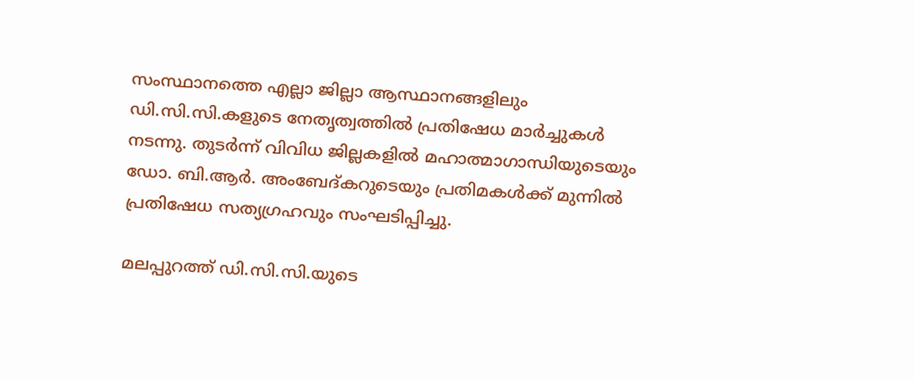സംസ്ഥാനത്തെ എല്ലാ ജില്ലാ ആസ്ഥാനങ്ങളിലും ഡി.സി.സി.കളുടെ നേതൃത്വത്തില്‍ പ്രതിഷേധ മാര്‍ച്ചുകള്‍ നടന്നു. തുടര്‍ന്ന് വിവിധ ജില്ലകളില്‍ മഹാത്മാഗാന്ധിയുടെയും ഡോ. ബി.ആര്‍. അംബേദ്കറുടെയും പ്രതിമകള്‍ക്ക് മുന്നില്‍ പ്രതിഷേധ സത്യഗ്രഹവും സംഘടിപ്പിച്ചു.

മലപ്പുറത്ത് ഡി.സി.സി.യുടെ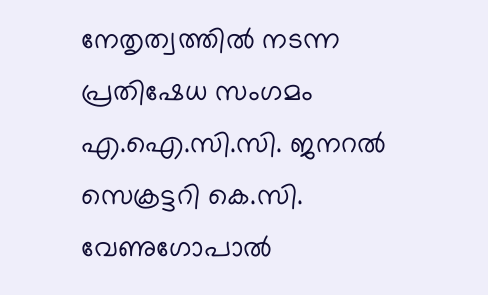നേതൃത്വത്തില്‍ നടന്ന പ്രതിഷേധ സംഗമം എ.ഐ.സി.സി. ജനറല്‍ സെക്രട്ടറി കെ.സി. വേണുഗോപാല്‍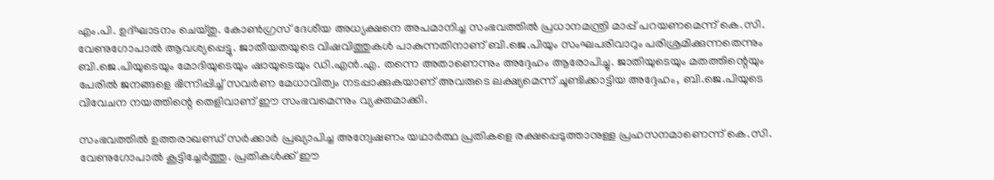എം.പി. ഉദ്ഘാടനം ചെയ്തു. കോണ്‍ഗ്രസ് ദേശീയ അധ്യക്ഷനെ അപമാനിച്ച സംഭവത്തില്‍ പ്രധാനമന്ത്രി മാപ്പ് പറയണമെന്ന് കെ.സി. വേണുഗോപാല്‍ ആവശ്യപ്പെട്ടു. ജാതീയതയുടെ വിഷവിത്തുകള്‍ പാകുന്നതിനാണ് ബി.ജെ.പിയും സംഘപരിവാറും പരിശ്രമിക്കുന്നതെന്നും ബി.ജെ.പിയുടെയും മോദിയുടെയും ഷായുടെയും ഡി.എന്‍.എ. തന്നെ അതാണെന്നും അദ്ദേഹം ആരോപിച്ചു. ജാതിയുടെയും മതത്തിന്റെയും പേരില്‍ ജനങ്ങളെ ഭിന്നിപ്പിച്ച് സവര്‍ണ മേധാവിത്വം നടപ്പാക്കുകയാണ് അവരുടെ ലക്ഷ്യമെന്ന് ചൂണ്ടിക്കാട്ടിയ അദ്ദേഹം, ബി.ജെ.പിയുടെ വിവേചന നയത്തിന്റെ തെളിവാണ് ഈ സംഭവമെന്നും വ്യക്തമാക്കി.

സംഭവത്തില്‍ ഉത്തരാഖണ്ഡ് സര്‍ക്കാര്‍ പ്രഖ്യാപിച്ച അന്വേഷണം യഥാര്‍ത്ഥ പ്രതികളെ രക്ഷപ്പെടുത്താനുള്ള പ്രഹസനമാണെന്ന് കെ.സി. വേണുഗോപാല്‍ കൂട്ടിച്ചേര്‍ത്തു. പ്രതികള്‍ക്ക് ഈ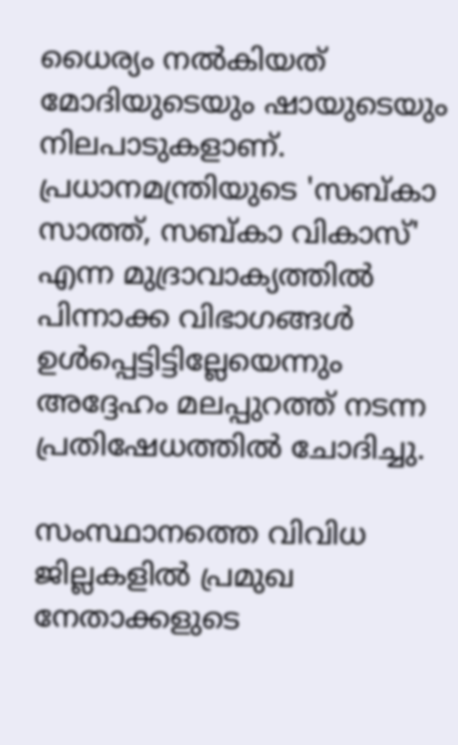ധൈര്യം നല്‍കിയത് മോദിയുടെയും ഷായുടെയും നിലപാടുകളാണ്. പ്രധാനമന്ത്രിയുടെ 'സബ്കാ സാത്ത്, സബ്കാ വികാസ്' എന്ന മുദ്രാവാക്യത്തില്‍ പിന്നാക്ക വിഭാഗങ്ങള്‍ ഉള്‍പ്പെട്ടിട്ടില്ലേയെന്നും അദ്ദേഹം മലപ്പുറത്ത് നടന്ന പ്രതിഷേധത്തില്‍ ചോദിച്ചു.

സംസ്ഥാനത്തെ വിവിധ ജില്ലകളില്‍ പ്രമുഖ നേതാക്കളുടെ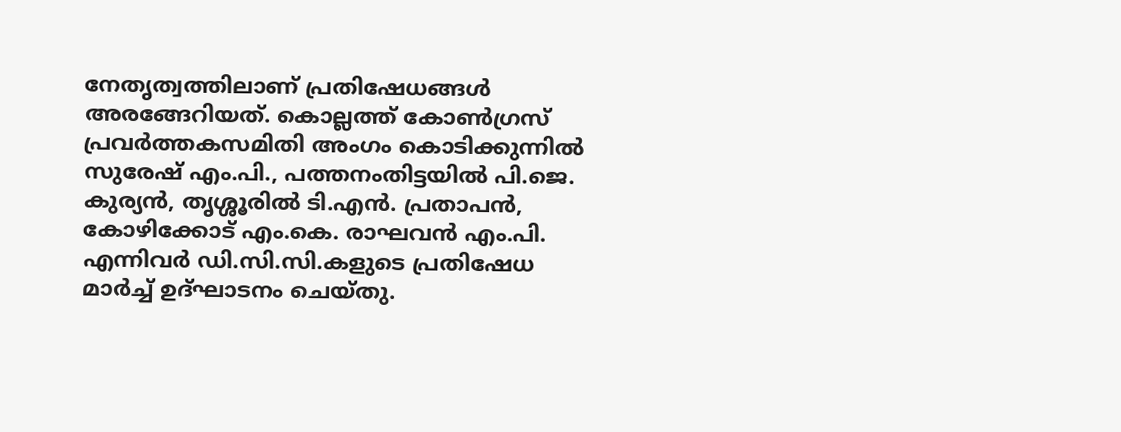നേതൃത്വത്തിലാണ് പ്രതിഷേധങ്ങള്‍ അരങ്ങേറിയത്. കൊല്ലത്ത് കോണ്‍ഗ്രസ് പ്രവര്‍ത്തകസമിതി അംഗം കൊടിക്കുന്നില്‍ സുരേഷ് എം.പി., പത്തനംതിട്ടയില്‍ പി.ജെ. കുര്യന്‍, തൃശ്ശൂരില്‍ ടി.എന്‍. പ്രതാപന്‍, കോഴിക്കോട് എം.കെ. രാഘവന്‍ എം.പി. എന്നിവര്‍ ഡി.സി.സി.കളുടെ പ്രതിഷേധ മാര്‍ച്ച് ഉദ്ഘാടനം ചെയ്തു.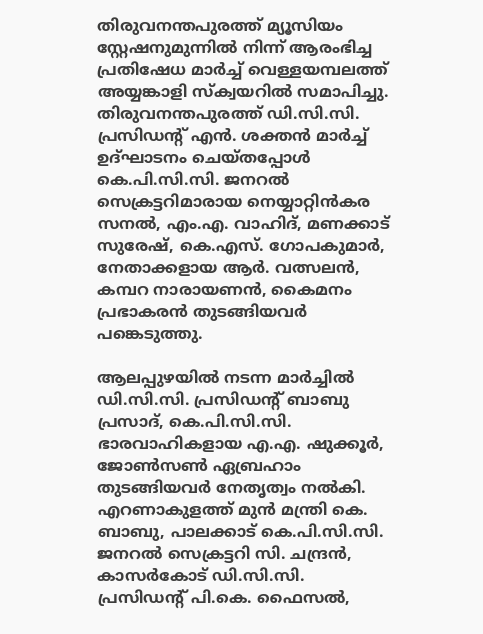തിരുവനന്തപുരത്ത് മ്യൂസിയം സ്റ്റേഷനുമുന്നില്‍ നിന്ന് ആരംഭിച്ച പ്രതിഷേധ മാര്‍ച്ച് വെള്ളയമ്പലത്ത് അയ്യങ്കാളി സ്‌ക്വയറില്‍ സമാപിച്ചു. തിരുവനന്തപുരത്ത് ഡി.സി.സി. പ്രസിഡന്റ് എന്‍. ശക്തന്‍ മാര്‍ച്ച് ഉദ്ഘാടനം ചെയ്തപ്പോള്‍ കെ.പി.സി.സി. ജനറല്‍ സെക്രട്ടറിമാരായ നെയ്യാറ്റിന്‍കര സനല്‍, എം.എ. വാഹിദ്, മണക്കാട് സുരേഷ്, കെ.എസ്. ഗോപകുമാര്‍, നേതാക്കളായ ആര്‍. വത്സലന്‍, കമ്പറ നാരായണന്‍, കൈമനം പ്രഭാകരന്‍ തുടങ്ങിയവര്‍ പങ്കെടുത്തു.

ആലപ്പുഴയില്‍ നടന്ന മാര്‍ച്ചില്‍ ഡി.സി.സി. പ്രസിഡന്റ് ബാബു പ്രസാദ്, കെ.പി.സി.സി. ഭാരവാഹികളായ എ.എ. ഷുക്കൂര്‍, ജോണ്‍സണ്‍ ഏബ്രഹാം തുടങ്ങിയവര്‍ നേതൃത്വം നല്‍കി. എറണാകുളത്ത് മുന്‍ മന്ത്രി കെ. ബാബു, പാലക്കാട് കെ.പി.സി.സി. ജനറല്‍ സെക്രട്ടറി സി. ചന്ദ്രന്‍, കാസര്‍കോട് ഡി.സി.സി. പ്രസിഡന്റ് പി.കെ. ഫൈസല്‍,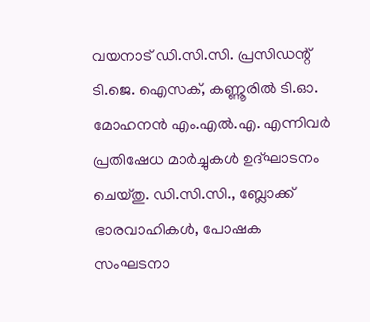വയനാട് ഡി.സി.സി. പ്രസിഡന്റ് ടി.ജെ. ഐസക്, കണ്ണൂരില്‍ ടി.ഓ. മോഹനന്‍ എം.എല്‍.എ. എന്നിവര്‍ പ്രതിഷേധ മാര്‍ച്ചുകള്‍ ഉദ്ഘാടനം ചെയ്തു. ഡി.സി.സി., ബ്ലോക്ക് ഭാരവാഹികള്‍, പോഷക സംഘടനാ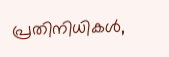പ്രതിനിധികള്‍,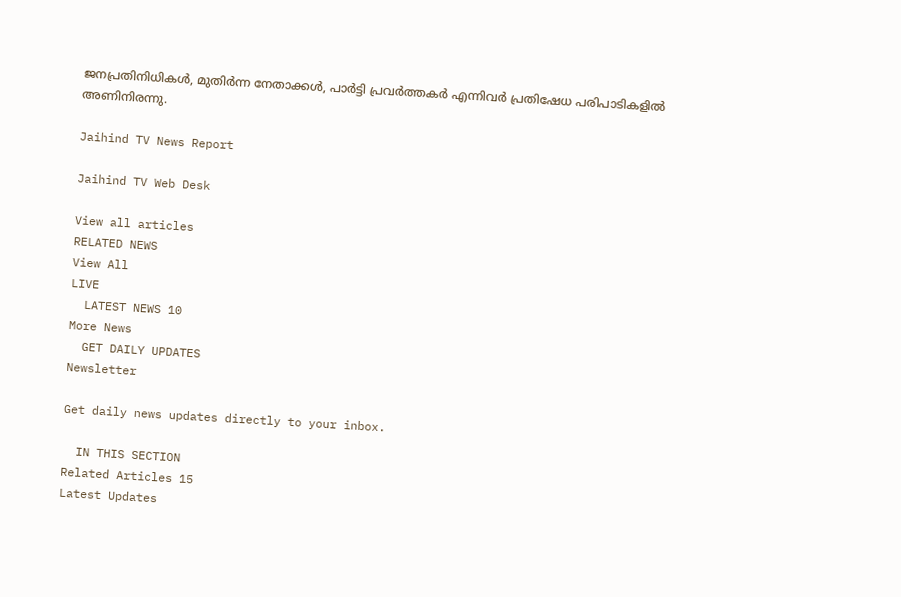ജനപ്രതിനിധികള്‍, മുതിര്‍ന്ന നേതാക്കള്‍, പാര്‍ട്ടി പ്രവര്‍ത്തകര്‍ എന്നിവര്‍ പ്രതിഷേധ പരിപാടികളില്‍ അണിനിരന്നു.

Jaihind TV News Report

Jaihind TV Web Desk

View all articles
RELATED NEWS
View All
LIVE
  LATEST NEWS 10
More News
  GET DAILY UPDATES
Newsletter

Get daily news updates directly to your inbox.

  IN THIS SECTION
Related Articles 15
Latest Updates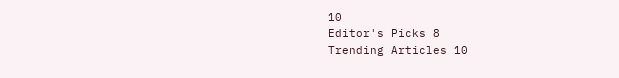10
Editor's Picks 8
Trending Articles 10